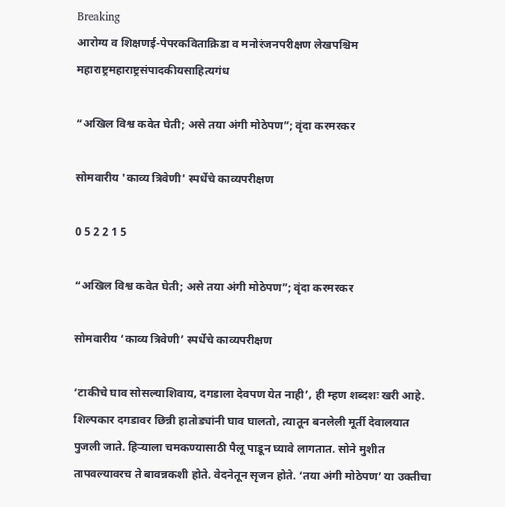Breaking
आरोग्य व शिक्षणई-पेपरकविताक्रिडा व मनोरंजनपरीक्षण लेखपश्चिम महाराष्ट्रमहाराष्ट्रसंपादकीयसाहित्यगंध

“अखिल विश्व कवेत घेती; असे तया अंगी मोठेपण”; वृंदा करमरकर

सोमवारीय 'काव्य त्रिवेणी' स्पर्धेचे काव्यपरीक्षण

0 5 2 2 1 5

“अखिल विश्व कवेत घेती; असे तया अंगी मोठेपण”; वृंदा करमरकर

सोमवारीय ‘काव्य त्रिवेणी’ स्पर्धेचे काव्यपरीक्षण

‘टाकीचे घाव सोसल्याशिवाय, दगडाला देवपण येत नाही’, ही म्हण शब्दशः खरी आहे. शिल्पकार दगडावर छिन्नी हातोड्यांनी घाव घालतो, त्यातून बनलेली मूर्ती देवालयात पुजली जाते. हिऱ्याला चमकण्यासाठी पैलू पाडून घ्यावे लागतात. सोने मुशीत तापवल्यावरच ते बावन्नकशी होते. वेदनेतून सृजन होते. ‘तया अंगी मोठेपण’ या उक्तीचा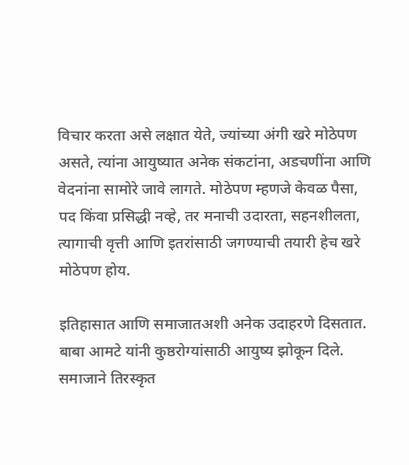विचार करता असे लक्षात येते, ज्यांच्या अंगी खरे मोठेपण असते, त्यांना आयुष्यात अनेक संकटांना, अडचणींना आणि वेदनांना सामोरे जावे लागते. मोठेपण म्हणजे केवळ पैसा, पद किंवा प्रसिद्धी नव्हे, तर मनाची उदारता, सहनशीलता, त्यागाची वृत्ती आणि इतरांसाठी जगण्याची तयारी हेच खरे मोठेपण होय.

इतिहासात आणि समाजातअशी अनेक उदाहरणे दिसतात. बाबा आमटे यांनी कुष्ठरोग्यांसाठी आयुष्य झोकून दिले. समाजाने तिरस्कृत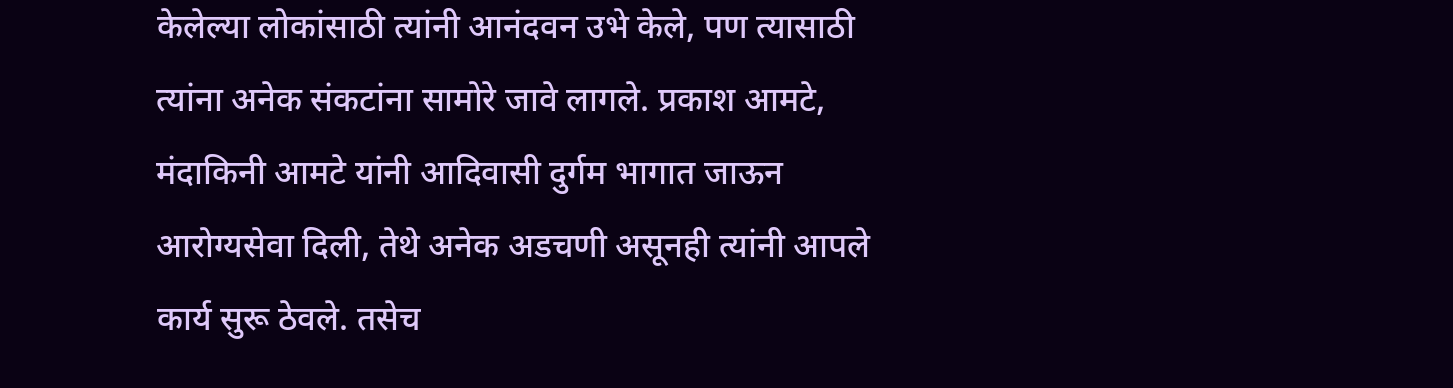केलेल्या लोकांसाठी त्यांनी आनंदवन उभे केले, पण त्यासाठी त्यांना अनेक संकटांना सामोरे जावे लागले. प्रकाश आमटे, मंदाकिनी आमटे यांनी आदिवासी दुर्गम भागात जाऊन आरोग्यसेवा दिली, तेथे अनेक अडचणी असूनही त्यांनी आपले कार्य सुरू ठेवले. तसेच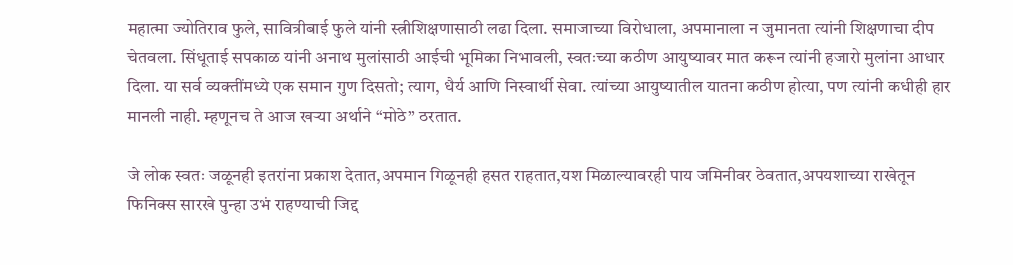महात्मा ज्योतिराव फुले, सावित्रीबाई फुले यांनी स्त्रीशिक्षणासाठी लढा दिला. समाजाच्या विरोधाला, अपमानाला न जुमानता त्यांनी शिक्षणाचा दीप चेतवला. सिंधूताई सपकाळ यांनी अनाथ मुलांसाठी आईची भूमिका निभावली, स्वतःच्या कठीण आयुष्यावर मात करून त्यांनी हजारो मुलांना आधार दिला. या सर्व व्यक्तींमध्ये एक समान गुण दिसतो; त्याग, धैर्य आणि निस्वार्थी सेवा. त्यांच्या आयुष्यातील यातना कठीण होत्या, पण त्यांनी कधीही हार मानली नाही. म्हणूनच ते आज खऱ्या अर्थाने “मोठे” ठरतात.

जे लोक स्वतः जळूनही इतरांना प्रकाश देतात,अपमान गिळूनही हसत राहतात,यश मिळाल्यावरही पाय जमिनीवर ठेवतात,अपयशाच्या राखेतून फिनिक्स सारखे पुन्हा उभं राहण्याची जिद्द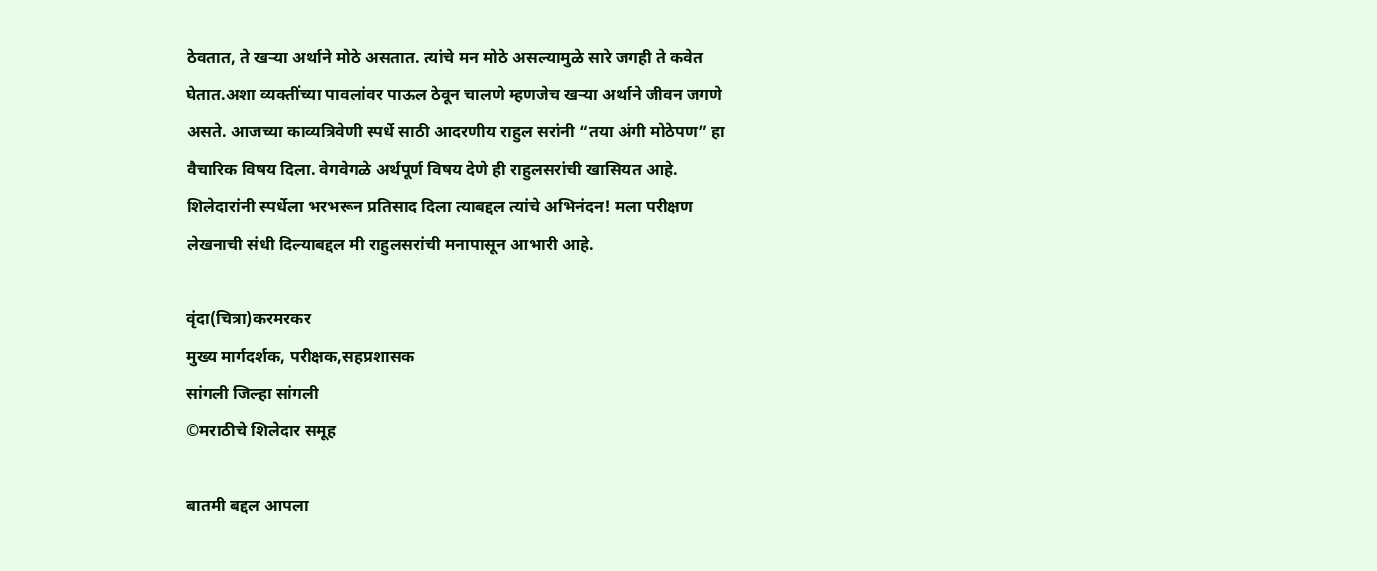ठेवतात, ते खऱ्या अर्थाने मोठे असतात. त्यांचे मन मोठे असल्यामुळे सारे जगही ते कवेत घेतात.अशा व्यक्तींच्या पावलांवर पाऊल ठेवून चालणे म्हणजेच खऱ्या अर्थाने जीवन जगणे असते. आजच्या काव्यत्रिवेणी स्पर्धे साठी आदरणीय राहुल सरांनी “तया अंगी मोठेपण” हा वैचारिक विषय दिला. वेगवेगळे अर्थपूर्ण विषय देणे ही राहुलसरांची खासियत आहे. शिलेदारांनी स्पर्धेला भरभरून प्रतिसाद दिला त्याबद्दल त्यांचे अभिनंदन! मला परीक्षण लेखनाची संधी दिल्याबद्दल मी राहुलसरांची मनापासून आभारी आहे.

वृंदा(चित्रा)करमरकर
मुख्य मार्गदर्शक, परीक्षक,सहप्रशासक
सांगली जिल्हा सांगली
©मराठीचे शिलेदार समूह

बातमी बद्दल आपला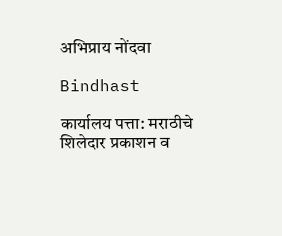अभिप्राय नोंदवा

Bindhast

कार्यालय पत्ता: मराठीचे शिलेदार प्रकाशन व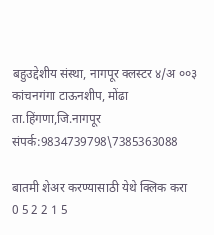बहुउद्देशीय संस्था, नागपूर क्लस्टर ४/अ ००३ कांचनगंगा टाऊनशीप, मोंढा ता.हिंगणा,जि.नागपूर संपर्क:9834739798\7385363088

बातमी शेअर करण्यासाठी येथे क्लिक करा
0 5 2 2 1 5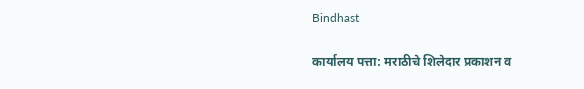Bindhast

कार्यालय पत्ता: मराठीचे शिलेदार प्रकाशन व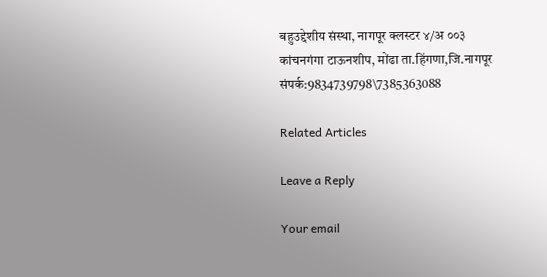बहुउद्देशीय संस्था, नागपूर क्लस्टर ४/अ ००३ कांचनगंगा टाऊनशीप, मोंढा ता.हिंगणा,जि.नागपूर संपर्क:9834739798\7385363088

Related Articles

Leave a Reply

Your email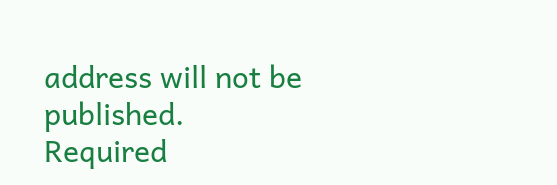address will not be published. Required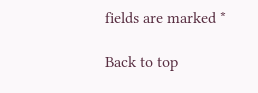fields are marked *

Back to top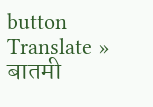button
Translate »
बातमी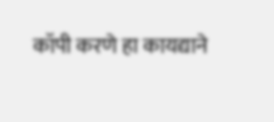कॉपी करणे हा कायद्याने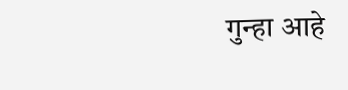गुन्हा आहे